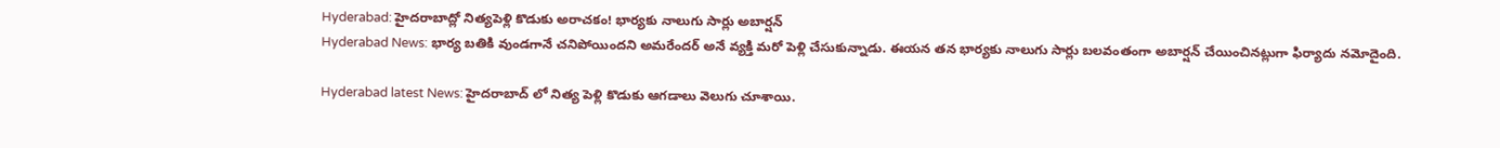Hyderabad: హైదరాబాద్లో నిత్యపెళ్లి కొడుకు అరాచకం! భార్యకు నాలుగు సార్లు అబార్షన్
Hyderabad News: భార్య బతికి వుండగానే చనిపోయిందని అమరేందర్ అనే వ్యక్తి మరో పెళ్లి చేసుకున్నాడు. ఈయన తన భార్యకు నాలుగు సార్లు బలవంతంగా అబార్షన్ చేయించినట్లుగా ఫిర్యాదు నమోదైంది.

Hyderabad latest News: హైదరాబాద్ లో నిత్య పెళ్లి కొడుకు ఆగడాలు వెలుగు చూశాయి.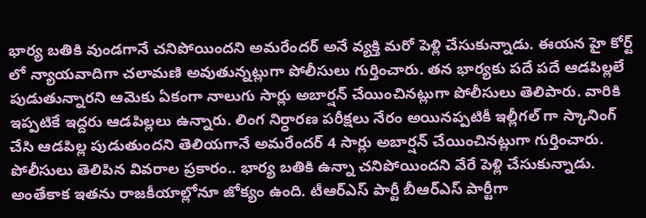భార్య బతికి వుండగానే చనిపోయిందని అమరేందర్ అనే వ్యక్తి మరో పెళ్లి చేసుకున్నాడు. ఈయన హై కోర్ట్ లో న్యాయవాదిగా చలామణి అవుతున్నట్లుగా పోలీసులు గుర్తించారు. తన భార్యకు పదే పదే ఆడపిల్లలే పుడుతున్నారని ఆమెకు ఏకంగా నాలుగు సార్లు అబార్షన్ చేయించినట్లుగా పోలీసులు తెలిపారు. వారికి ఇప్పటికే ఇద్దరు ఆడపిల్లలు ఉన్నారు. లింగ నిర్ధారణ పరీక్షలు నేరం అయినప్పటికీ ఇల్లీగల్ గా స్కానింగ్ చేసి ఆడపిల్ల పుడుతుందని తెలియగానే అమరేందర్ 4 సార్లు అబార్షన్ చేయించినట్లుగా గుర్తించారు.
పోలీసులు తెలిపిన వివరాల ప్రకారం.. భార్య బతికి ఉన్నా చనిపోయిందని వేరే పెళ్లి చేసుకున్నాడు. అంతేకాక ఇతను రాజకీయాల్లోనూ జోక్యం ఉంది. టీఆర్ఎస్ పార్టీ బీఆర్ఎస్ పార్టీగా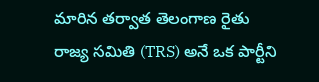మారిన తర్వాత తెలంగాణ రైతు రాజ్య సమితి (TRS) అనే ఒక పార్టీని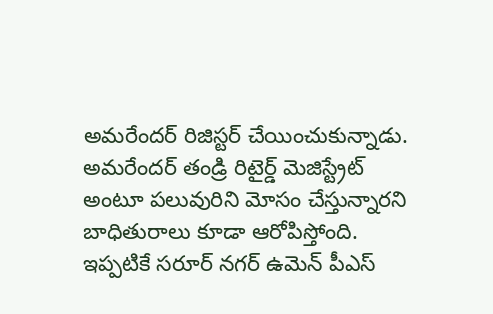అమరేందర్ రిజిస్టర్ చేయించుకున్నాడు. అమరేందర్ తండ్రి రిటైర్డ్ మెజిస్ట్రేట్ అంటూ పలువురిని మోసం చేస్తున్నారని బాధితురాలు కూడా ఆరోపిస్తోంది. ఇప్పటికే సరూర్ నగర్ ఉమెన్ పీఎస్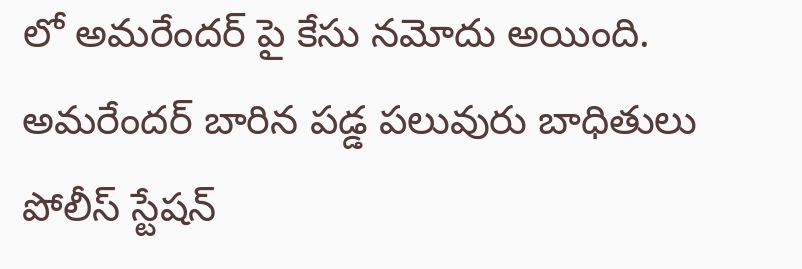లో అమరేందర్ పై కేసు నమోదు అయింది. అమరేందర్ బారిన పడ్డ పలువురు బాధితులు పోలీస్ స్టేషన్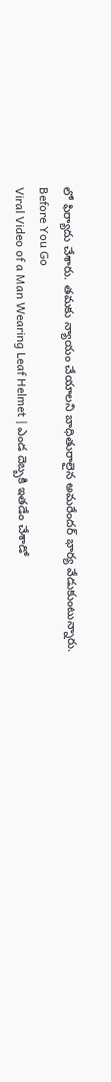లో ఫిర్యాదు చేశారు. తమకు న్యాయం చేయాలని బాధితురాలైన అమరేందర్ భార్య వేడుకుంటున్నారు.
Before You Go
Viral Video of a Man Wearing Leaf Helmet | ఎండ దెబ్బకి ఇతడేం చేశాడో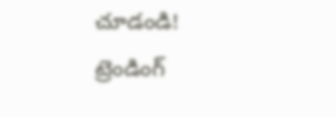చూడండి!
ట్రెండింగ్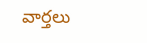వార్తలు